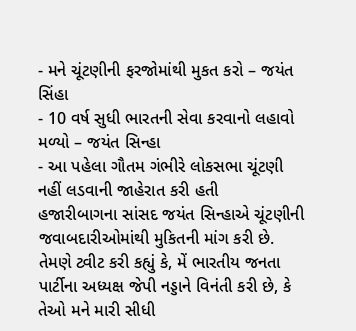- મને ચૂંટણીની ફરજોમાંથી મુકત કરો – જયંત સિંહા
- 10 વર્ષ સુધી ભારતની સેવા કરવાનો લહાવો મળ્યો – જયંત સિન્હા
- આ પહેલા ગૌતમ ગંભીરે લોકસભા ચૂંટણી નહીં લડવાની જાહેરાત કરી હતી
હજારીબાગના સાંસદ જયંત સિન્હાએ ચૂંટણીની જવાબદારીઓમાંથી મુકિતની માંગ કરી છે. તેમણે ટ્વીટ કરી કહ્યું કે, મેં ભારતીય જનતા પાર્ટીના અધ્યક્ષ જેપી નડ્ડાને વિનંતી કરી છે, કે તેઓ મને મારી સીધી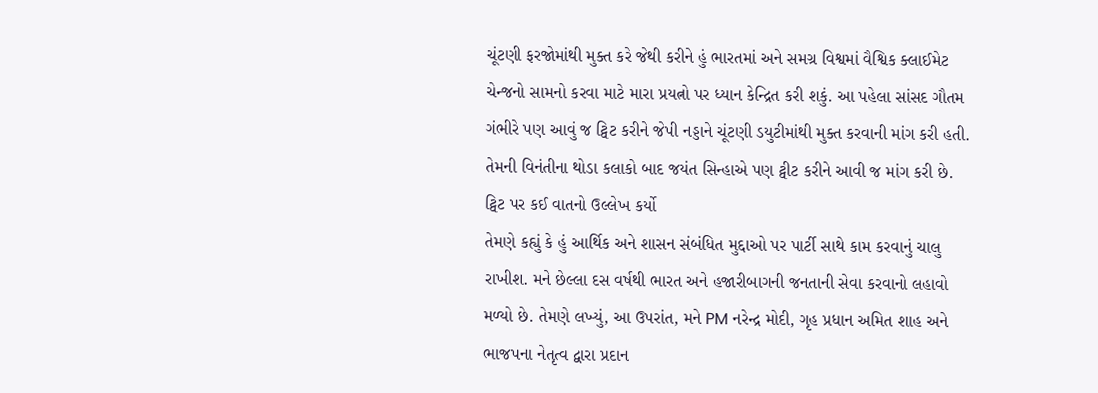ચૂંટણી ફરજોમાંથી મુક્ત કરે જેથી કરીને હું ભારતમાં અને સમગ્ર વિશ્વમાં વૈશ્વિક ક્લાઈમેટ ચેન્જનો સામનો કરવા માટે મારા પ્રયત્નો પર ધ્યાન કેન્દ્રિત કરી શકું. આ પહેલા સાંસદ ગૌતમ ગંભીરે પણ આવું જ ટ્વિટ કરીને જેપી નડ્ડાને ચૂંટણી ડયુટીમાંથી મુક્ત કરવાની માંગ કરી હતી. તેમની વિનંતીના થોડા કલાકો બાદ જયંત સિન્હાએ પણ ટ્વીટ કરીને આવી જ માંગ કરી છે.
ટ્વિટ પર કઈ વાતનો ઉલ્લેખ કર્યો
તેમણે કહ્યું કે હું આર્થિક અને શાસન સંબંધિત મુદ્દાઓ પર પાર્ટી સાથે કામ કરવાનું ચાલુ રાખીશ. મને છેલ્લા દસ વર્ષથી ભારત અને હજારીબાગની જનતાની સેવા કરવાનો લહાવો મળ્યો છે. તેમણે લખ્યું, આ ઉપરાંત, મને PM નરેન્દ્ર મોદી, ગૃહ પ્રધાન અમિત શાહ અને ભાજપના નેતૃત્વ દ્વારા પ્રદાન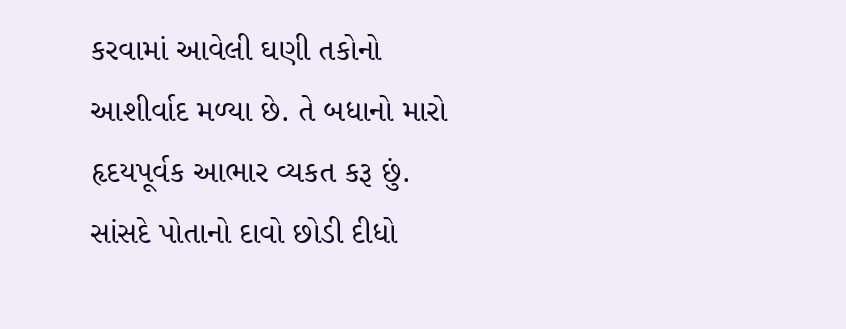કરવામાં આવેલી ઘણી તકોનો આશીર્વાદ મળ્યા છે. તે બધાનો મારો હૃદયપૂર્વક આભાર વ્યકત કરૂ છું.
સાંસદે પોતાનો દાવો છોડી દીધો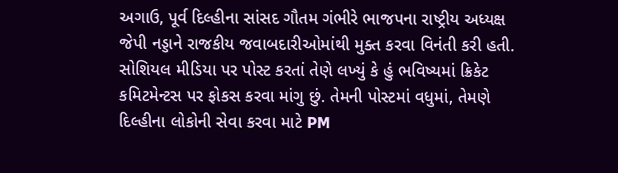અગાઉ, પૂર્વ દિલ્હીના સાંસદ ગૌતમ ગંભીરે ભાજપના રાષ્ટ્રીય અધ્યક્ષ જેપી નડ્ડાને રાજકીય જવાબદારીઓમાંથી મુક્ત કરવા વિનંતી કરી હતી. સોશિયલ મીડિયા પર પોસ્ટ કરતાં તેણે લખ્યું કે હું ભવિષ્યમાં ક્રિકેટ કમિટમેન્ટસ પર ફોકસ કરવા માંગુ છું. તેમની પોસ્ટમાં વધુમાં, તેમણે દિલ્હીના લોકોની સેવા કરવા માટે PM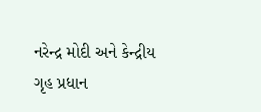નરેન્દ્ર મોદી અને કેન્દ્રીય ગૃહ પ્રધાન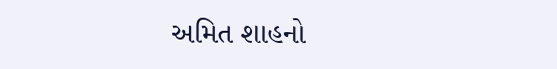અમિત શાહનો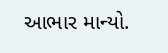આભાર માન્યો.